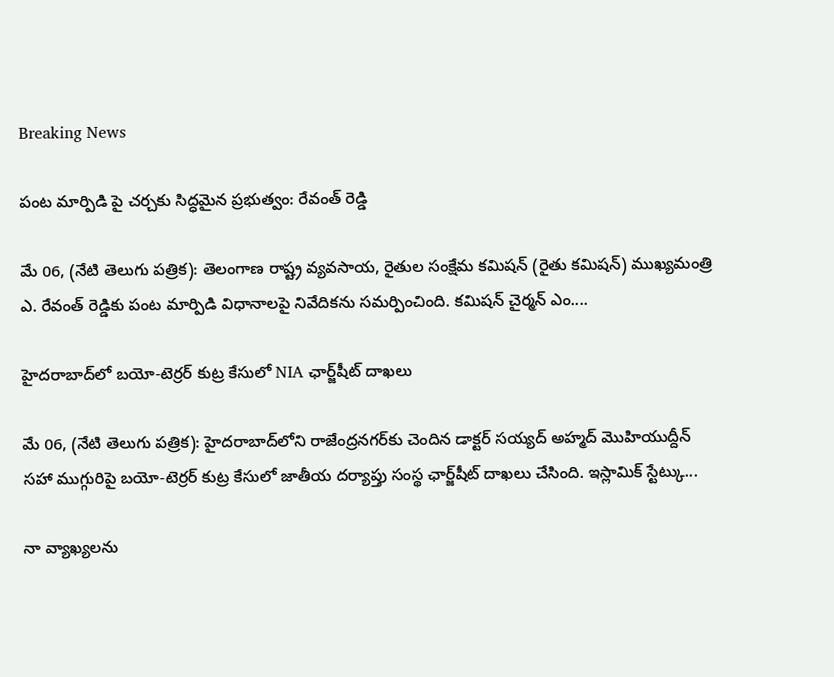Breaking News

పంట మార్పిడి పై చర్చకు సిద్ధమైన ప్రభుత్వం: రేవంత్ రెడ్డి

మే 06, (నేటి తెలుగు పత్రిక): తెలంగాణ రాష్ట్ర వ్యవసాయ, రైతుల సంక్షేమ కమిషన్ (రైతు కమిషన్) ముఖ్యమంత్రి ఎ. రేవంత్ రెడ్డికు పంట మార్పిడి విధానాలపై నివేదికను సమర్పించింది. కమిషన్ చైర్మన్ ఎం....

హైదరాబాద్‌లో బయో-టెర్రర్ కుట్ర కేసులో NIA ఛార్జ్‌షీట్ దాఖలు

మే 06, (నేటి తెలుగు పత్రిక): హైదరాబాద్‌లోని రాజేంద్రనగర్‌కు చెందిన డాక్టర్ సయ్యద్ అహ్మద్ మొహియుద్దీన్ సహా ముగ్గురిపై బయో-టెర్రర్ కుట్ర కేసులో జాతీయ దర్యాప్తు సంస్థ ఛార్జ్‌షీట్ దాఖలు చేసింది. ఇస్లామిక్ స్టేట్కు...

నా వ్యాఖ్యలను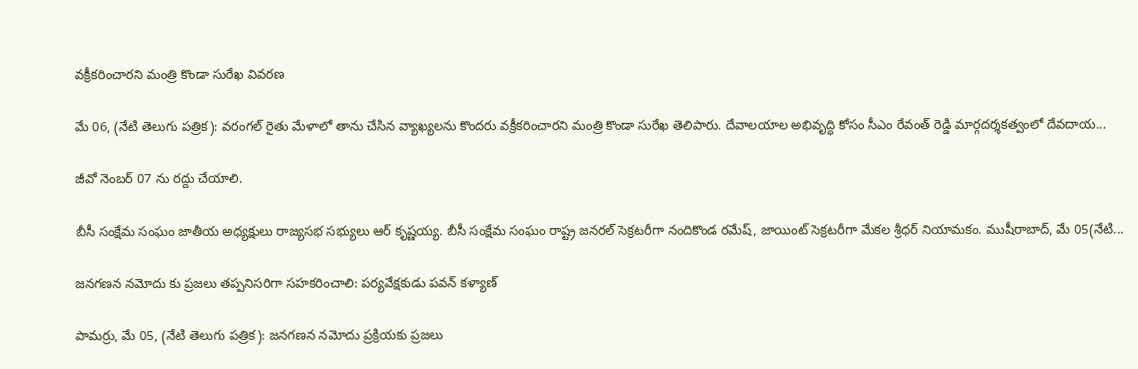వక్రీకరించారని మంత్రి కొండా సురేఖ వివరణ

మే 06, (నేటి తెలుగు పత్రిక): వరంగల్ రైతు మేళాలో తాను చేసిన వ్యాఖ్యలను కొందరు వక్రీకరించారని మంత్రి కొండా సురేఖ తెలిపారు. దేవాలయాల అభివృద్ధి కోసం సీఎం రేవంత్ రెడ్డి మార్గదర్శకత్వంలో దేవదాయ...

జీవో నెంబర్ 07 ను రద్దు చేయాలి.

బీసీ సంక్షేమ సంఘం జాతీయ అధ్యక్షులు రాజ్యసభ సభ్యులు ఆర్ కృష్ణయ్య. బీసీ సంక్షేమ సంఘం రాష్ట్ర జనరల్ సెక్రటరీగా నందికొండ రమేష్, జాయింట్ సెక్రటరీగా మేకల శ్రీధర్ నియామకం. ముషీరాబాద్, మే 05(నేటి...

జనగణన నమోదు కు ప్రజలు తప్పనిసరిగా సహకరించాలి: పర్యవేక్షకుడు పవన్ కళ్యాణ్

పామర్రు, మే 05, (నేటి తెలుగు పత్రిక): జనగణన నమోదు ప్రక్రియకు ప్రజలు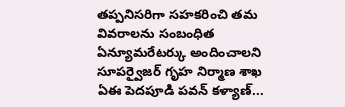తప్పనిసరిగా సహకరించి తమ వివరాలను సంబంధిత ఏన్యూమరేటర్కు అందించాలని సూపర్వైజర్ గృహ నిర్మాణ శాఖ ఏఈ పెదపూడి పవన్ కళ్యాణ్...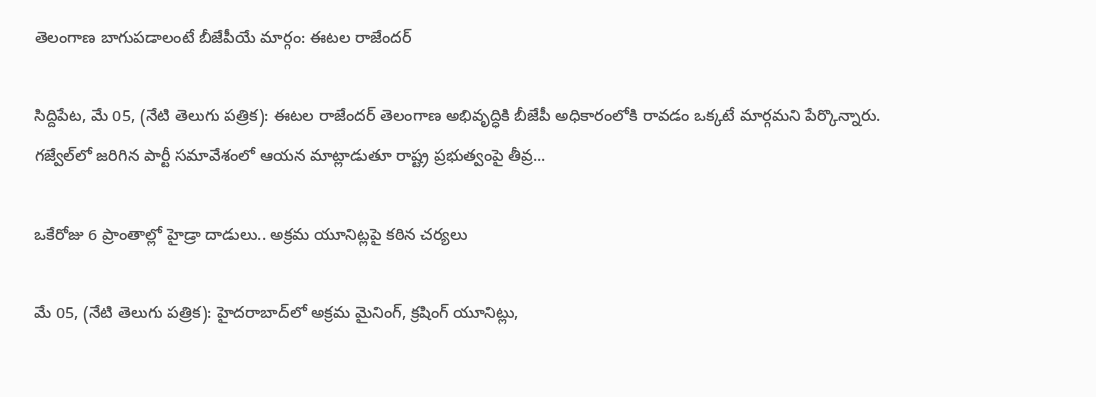తెలంగాణ బాగుపడాలంటే బీజేపీయే మార్గం: ఈటల రాజేందర్

సిద్దిపేట, మే 05, (నేటి తెలుగు పత్రిక): ఈటల రాజేందర్ తెలంగాణ అభివృద్ధికి బీజేపీ అధికారంలోకి రావడం ఒక్కటే మార్గమని పేర్కొన్నారు. గజ్వేల్‌లో జరిగిన పార్టీ సమావేశంలో ఆయన మాట్లాడుతూ రాష్ట్ర ప్రభుత్వంపై తీవ్ర...

ఒకేరోజు 6 ప్రాంతాల్లో హైడ్రా దాడులు.. అక్రమ యూనిట్లపై కఠిన చర్యలు

మే 05, (నేటి తెలుగు పత్రిక): హైదరాబాద్‌లో అక్రమ మైనింగ్, క్రషింగ్ యూనిట్లు,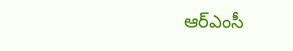ఆర్‌ఎంసీ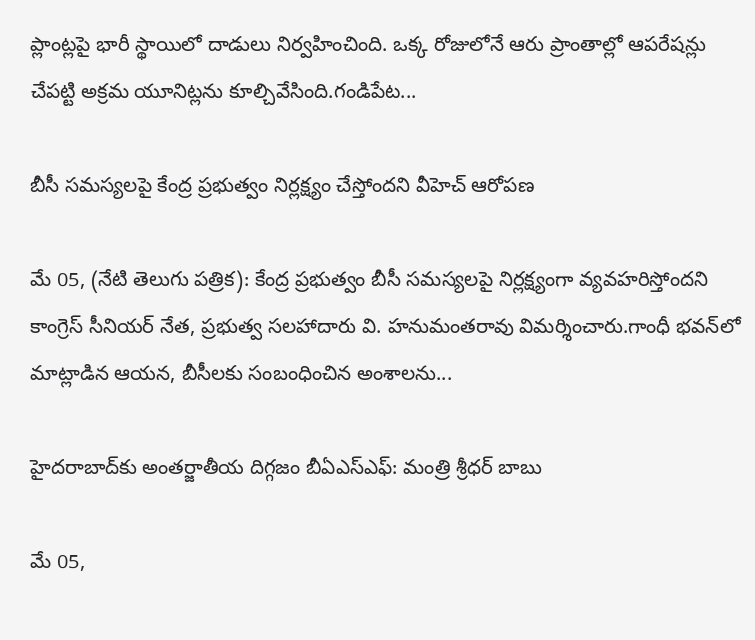ప్లాంట్లపై భారీ స్థాయిలో దాడులు నిర్వహించింది. ఒక్క రోజులోనే ఆరు ప్రాంతాల్లో ఆపరేషన్లు చేపట్టి అక్రమ యూనిట్లను కూల్చివేసింది.గండిపేట...

బీసీ సమస్యలపై కేంద్ర ప్రభుత్వం నిర్లక్ష్యం చేస్తోందని వీహెచ్ ఆరోపణ

మే 05, (నేటి తెలుగు పత్రిక): కేంద్ర ప్రభుత్వం బీసీ సమస్యలపై నిర్లక్ష్యంగా వ్యవహరిస్తోందని కాంగ్రెస్ సీనియర్ నేత, ప్రభుత్వ సలహాదారు వి. హనుమంతరావు విమర్శించారు.గాంధీ భవన్‌లో మాట్లాడిన ఆయన, బీసీలకు సంబంధించిన అంశాలను...

హైదరాబాద్‌కు అంతర్జాతీయ దిగ్గజం బీఏఎస్‌ఎఫ్: మంత్రి శ్రీధర్ బాబు

మే 05,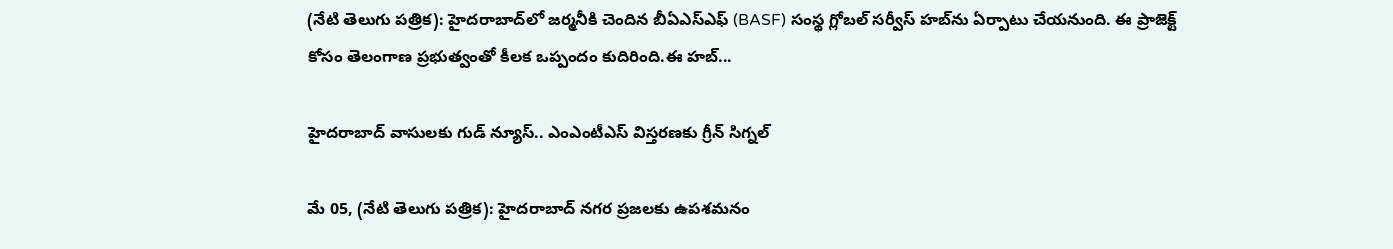(నేటి తెలుగు పత్రిక): హైదరాబాద్‌లో జర్మనీకి చెందిన బీఏఎస్‌ఎఫ్ (BASF) సంస్థ గ్లోబల్ సర్వీస్ హబ్‌ను ఏర్పాటు చేయనుంది. ఈ ప్రాజెక్ట్ కోసం తెలంగాణ ప్రభుత్వంతో కీలక ఒప్పందం కుదిరింది.ఈ హబ్...

హైదరాబాద్ వాసులకు గుడ్ న్యూస్.. ఎంఎంటీఎస్ విస్తరణకు గ్రీన్ సిగ్నల్

మే 05, (నేటి తెలుగు పత్రిక): హైదరాబాద్ నగర ప్రజలకు ఉపశమనం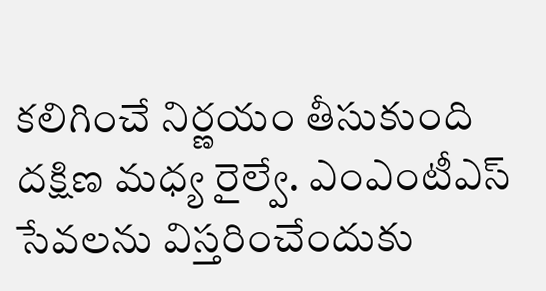కలిగించే నిర్ణయం తీసుకుంది దక్షిణ మధ్య రైల్వే. ఎంఎంటీఎస్ సేవలను విస్తరించేందుకు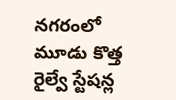నగరంలో మూడు కొత్త రైల్వే స్టేషన్ల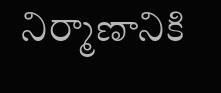నిర్మాణానికి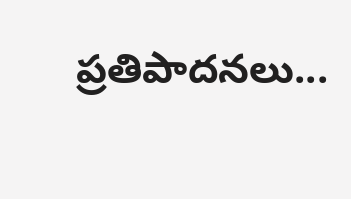ప్రతిపాదనలు...